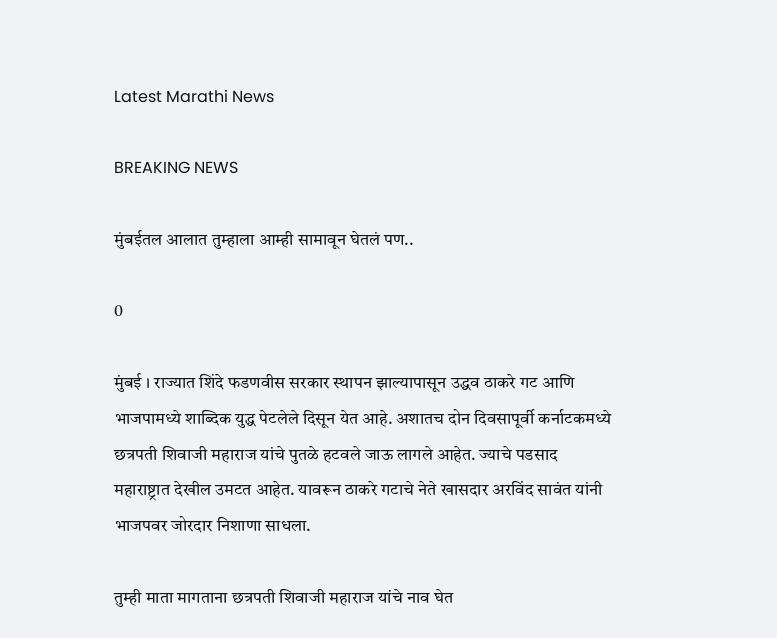Latest Marathi News

BREAKING NEWS

मुंबईतल आलात तुम्हाला आम्ही सामावून घेतलं पण..

0

मुंबई । राज्यात शिंदे फडणवीस सरकार स्थापन झाल्यापासून उद्धव ठाकरे गट आणि भाजपामध्ये शाब्दिक युद्ध पेटलेले दिसून येत आहे. अशातच दोन दिवसापूर्वी कर्नाटकमध्ये छत्रपती शिवाजी महाराज यांचे पुतळे हटवले जाऊ लागले आहेत. ज्याचे पडसाद महाराष्ट्रात देखील उमटत आहेत. यावरून ठाकरे गटाचे नेते खासदार अरविंद सावंत यांनी भाजपवर जोरदार निशाणा साधला.

तुम्ही माता मागताना छत्रपती शिवाजी महाराज यांचे नाव घेत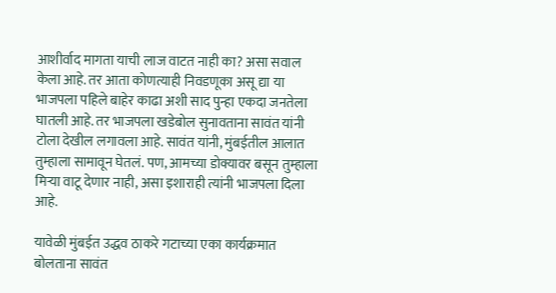आशीर्वाद मागता याची लाज वाटत नाही का? असा सवाल केला आहे. तर आता कोणत्याही निवडणूका असू द्या या भाजपला पहिले बाहेर काढा अशी साद पुन्हा एकदा जनतेला घातली आहे. तर भाजपला खडेबोल सुनावताना सावंत यांनी टोला देखील लगावला आहे. सावंत यांनी, मुंबईतील आलात तुम्हाला सामावून घेतलं. पण, आमच्या डोक्यावर बसून तुम्हाला मिऱ्या वाटू देणार नाही, असा इशाराही त्यांनी भाजपला दिला आहे.

यावेळी मुंबईत उद्धव ठाकरे गटाच्या एका कार्यक्रमात बोलताना सावंत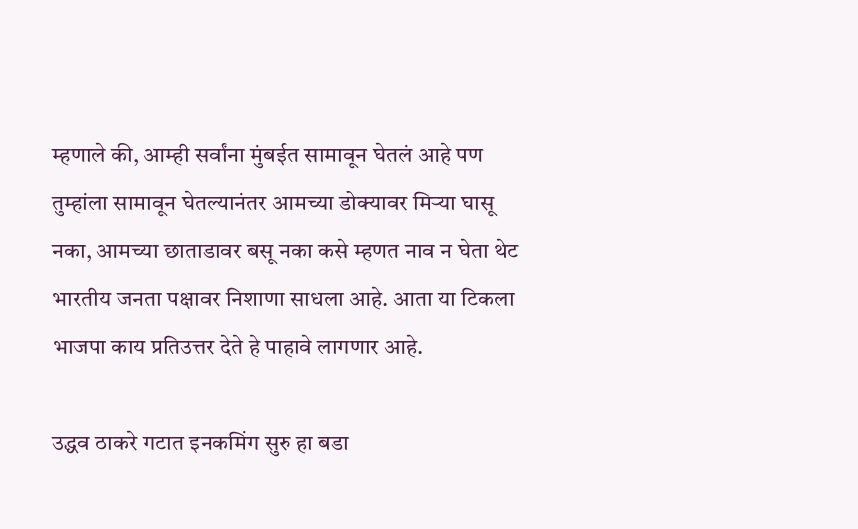म्हणाले की, आम्ही सर्वांना मुंबईत सामावून घेतलं आहे पण तुम्हांला सामावून घेतल्यानंतर आमच्या डोक्यावर मिऱ्या घासू नका, आमच्या छाताडावर बसू नका कसे म्हणत नाव न घेता थेट भारतीय जनता पक्षावर निशाणा साधला आहे. आता या टिकला भाजपा काय प्रतिउत्तर देते हे पाहावे लागणार आहे.

उद्धव ठाकरे गटात इनकमिंग सुरु हा बडा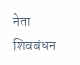नेता शिवबंधन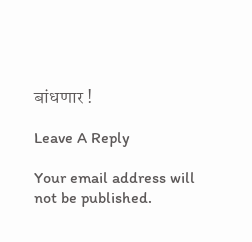बांधणार !

Leave A Reply

Your email address will not be published.